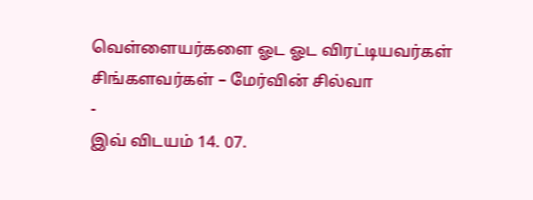வெள்ளையர்களை ஓட ஓட விரட்டியவர்கள் சிங்களவர்கள் – மேர்வின் சில்வா
-
இவ் விடயம் 14. 07.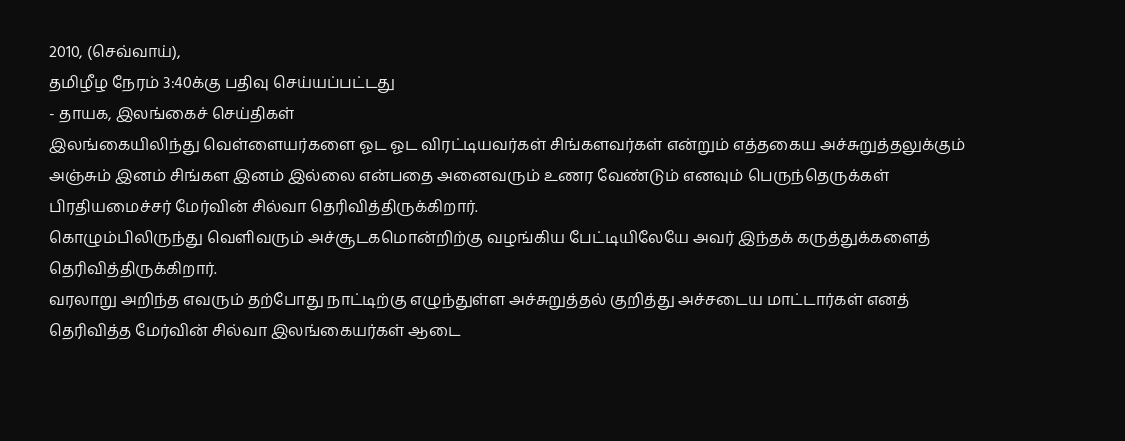2010, (செவ்வாய்),
தமிழீழ நேரம் 3:40க்கு பதிவு செய்யப்பட்டது
- தாயக, இலங்கைச் செய்திகள்
இலங்கையிலிந்து வெள்ளையர்களை ஓட ஓட விரட்டியவர்கள் சிங்களவர்கள் என்றும் எத்தகைய அச்சுறுத்தலுக்கும் அஞ்சும் இனம் சிங்கள இனம் இல்லை என்பதை அனைவரும் உணர வேண்டும் எனவும் பெருந்தெருக்கள் பிரதியமைச்சர் மேர்வின் சில்வா தெரிவித்திருக்கிறார்.
கொழும்பிலிருந்து வெளிவரும் அச்சூடகமொன்றிற்கு வழங்கிய பேட்டியிலேயே அவர் இந்தக் கருத்துக்களைத் தெரிவித்திருக்கிறார்.
வரலாறு அறிந்த எவரும் தற்போது நாட்டிற்கு எழுந்துள்ள அச்சுறுத்தல் குறித்து அச்சடைய மாட்டார்கள் எனத் தெரிவித்த மேர்வின் சில்வா இலங்கையர்கள் ஆடை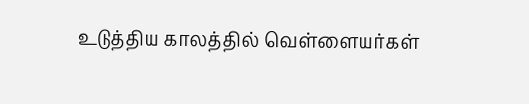உடுத்திய காலத்தில் வெள்ளையர்கள்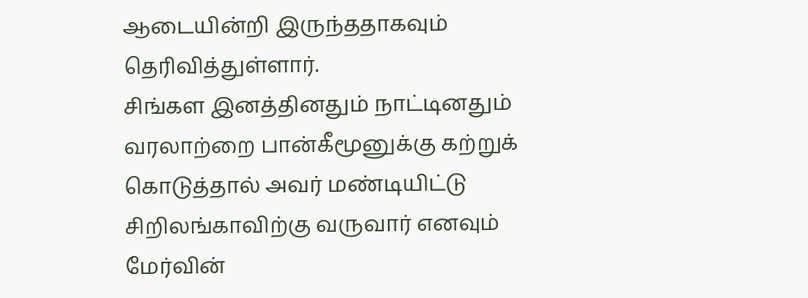ஆடையின்றி இருந்ததாகவும் தெரிவித்துள்ளார்.
சிங்கள இனத்தினதும் நாட்டினதும் வரலாற்றை பான்கீமூனுக்கு கற்றுக் கொடுத்தால் அவர் மண்டியிட்டு சிறிலங்காவிற்கு வருவார் எனவும் மேர்வின்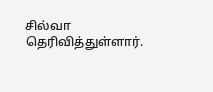சில்வா தெரிவித்துள்ளார்.